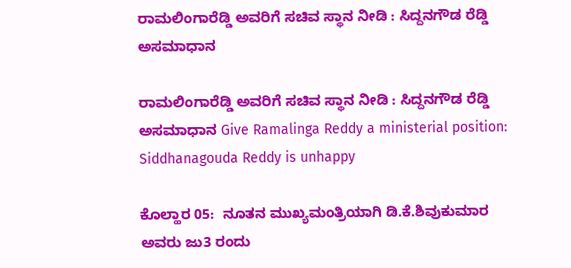ರಾಮಲಿಂಗಾರೆಡ್ಡಿ ಅವರಿಗೆ ಸಚಿವ ಸ್ಥಾನ ನೀಡಿ : ಸಿದ್ದನಗೌಡ ರೆಡ್ಡಿ ಅಸಮಾಧಾನ

ರಾಮಲಿಂಗಾರೆಡ್ಡಿ ಅವರಿಗೆ ಸಚಿವ ಸ್ಥಾನ ನೀಡಿ : ಸಿದ್ದನಗೌಡ ರೆಡ್ಡಿ ಅಸಮಾಧಾನ Give Ramalinga Reddy a ministerial position: Siddhanagouda Reddy is unhappy

ಕೊಲ್ಹಾರ 05:  ನೂತನ ಮುಖ್ಯಮಂತ್ರಿಯಾಗಿ ಡಿ.ಕೆ.ಶಿವುಕುಮಾರ ಅವರು ಜು3 ರಂದು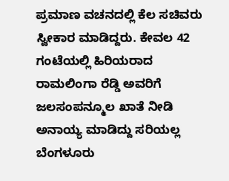ಪ್ರಮಾಣ ವಚನದಲ್ಲಿ ಕೆಲ ಸಚಿವರು ಸ್ವೀಕಾರ ಮಾಡಿದ್ದರು. ಕೇವಲ 42 ಗಂಟೆಯಲ್ಲಿ ಹಿರಿಯರಾದ ರಾಮಲಿಂಗಾ ರೆಡ್ಡಿ ಅವರಿಗೆ ಜಲಸಂಪನ್ಮೂಲ ಖಾತೆ ನೀಡಿ ಅನಾಯ್ಯ ಮಾಡಿದ್ದು ಸರಿಯಲ್ಲ ಬೆಂಗಳೂರು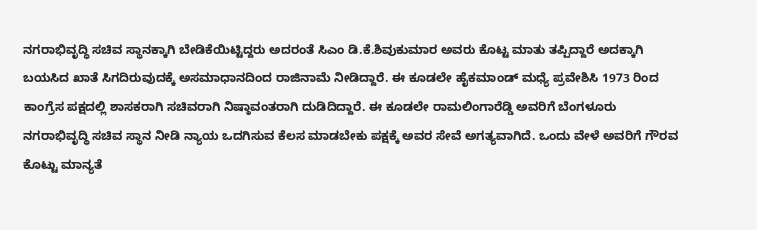ನಗರಾಭಿವೃದ್ಧಿ ಸಚಿವ ಸ್ಥಾನಕ್ಕಾಗಿ ಬೇಡಿಕೆಯಿಟ್ಟಿದ್ದರು ಅದರಂತೆ ಸಿಎಂ ಡಿ.ಕೆ.ಶಿವುಕುಮಾರ ಅವರು ಕೊಟ್ಟ ಮಾತು ತಪ್ಪಿದ್ದಾರೆ ಅದಕ್ಕಾಗಿ ಬಯಸಿದ ಖಾತೆ ಸಿಗದಿರುವುದಕ್ಕೆ ಅಸಮಾಧಾನದಿಂದ ರಾಜಿನಾಮೆ ನೀಡಿದ್ದಾರೆ. ಈ ಕೂಡಲೇ ಹೈಕಮಾಂಡ್ ಮಧ್ಯೆ ಪ್ರವೇಶಿಸಿ 1973 ರಿಂದ ಕಾಂಗ್ರೆಸ ಪಕ್ಷದಲ್ಲಿ ಶಾಸಕರಾಗಿ ಸಚಿವರಾಗಿ ನಿಷ್ಠಾವಂತರಾಗಿ ದುಡಿದಿದ್ದಾರೆ. ಈ ಕೂಡಲೇ ರಾಮಲಿಂಗಾರೆಡ್ಡಿ ಅವರಿಗೆ ಬೆಂಗಳೂರು ನಗರಾಭಿವೃದ್ಧಿ ಸಚಿವ ಸ್ಥಾನ ನೀಡಿ ನ್ಯಾಯ ಒದಗಿಸುವ ಕೆಲಸ ಮಾಡಬೇಕು ಪಕ್ಷಕ್ಕೆ ಅವರ ಸೇವೆ ಅಗತ್ಯವಾಗಿದೆ. ಒಂದು ವೇಳೆ ಅವರಿಗೆ ಗೌರವ ಕೊಟ್ಟು ಮಾನ್ಯತೆ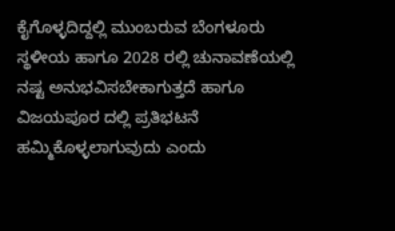ಕೈಗೊಳ್ಳದಿದ್ದಲ್ಲಿ ಮುಂಬರುವ ಬೆಂಗಳೂರು ಸ್ಥಳೀಯ ಹಾಗೂ 2028 ರಲ್ಲಿ ಚುನಾವಣೆಯಲ್ಲಿ ನಷ್ಟ ಅನುಭವಿಸಬೇಕಾಗುತ್ತದೆ ಹಾಗೂ ವಿಜಯಪೂರ ದಲ್ಲಿ ಪ್ರತಿಭಟನೆ ಹಮ್ಮಿಕೊಳ್ಳಲಾಗುವುದು ಎಂದು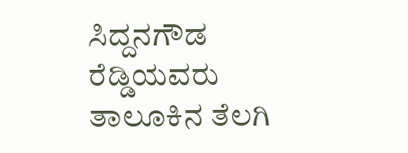ಸಿದ್ದನಗೌಡ ರೆಡ್ಡಿಯವರು ತಾಲೂಕಿನ ತೆಲಗಿ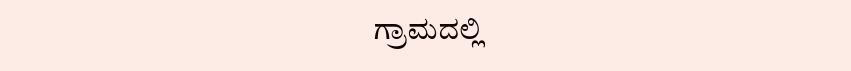ಗ್ರಾಮದಲ್ಲಿ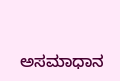ಅಸಮಾಧಾನ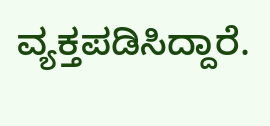ವ್ಯಕ್ತಪಡಿಸಿದ್ದಾರೆ.